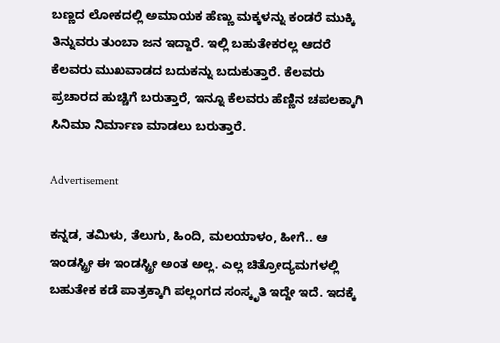ಬಣ್ಣದ ಲೋಕದಲ್ಲಿ ಅಮಾಯಕ ಹೆಣ್ಣು ಮಕ್ಕಳನ್ನು ಕಂಡರೆ ಮುಕ್ಕಿ ತಿನ್ನುವರು ತುಂಬಾ ಜನ ಇದ್ದಾರೆ. ಇಲ್ಲಿ ಬಹುತೇಕರಲ್ಲ ಆದರೆ ಕೆಲವರು ಮುಖವಾಡದ ಬದುಕನ್ನು ಬದುಕುತ್ತಾರೆ. ಕೆಲವರು ಪ್ರಚಾರದ ಹುಚ್ಚಿಗೆ ಬರುತ್ತಾರೆ, ಇನ್ನೂ ಕೆಲವರು ಹೆಣ್ಣಿನ ಚಪಲಕ್ಕಾಗಿ ಸಿನಿಮಾ ನಿರ್ಮಾಣ ಮಾಡಲು ಬರುತ್ತಾರೆ.

Advertisement

ಕನ್ನಡ, ತಮಿಳು, ತೆಲುಗು, ಹಿಂದಿ, ಮಲಯಾಳಂ, ಹೀಗೆ.. ಆ ಇಂಡಸ್ಟ್ರೀ ಈ ಇಂಡಸ್ಟ್ರೀ ಅಂತ ಅಲ್ಲ. ಎಲ್ಲ ಚಿತ್ರೋದ್ಯಮಗಳಲ್ಲಿ ಬಹುತೇಕ ಕಡೆ ಪಾತ್ರಕ್ಕಾಗಿ ಪಲ್ಲಂಗದ ಸಂಸ್ಕೃತಿ ಇದ್ದೇ ಇದೆ. ಇದಕ್ಕೆ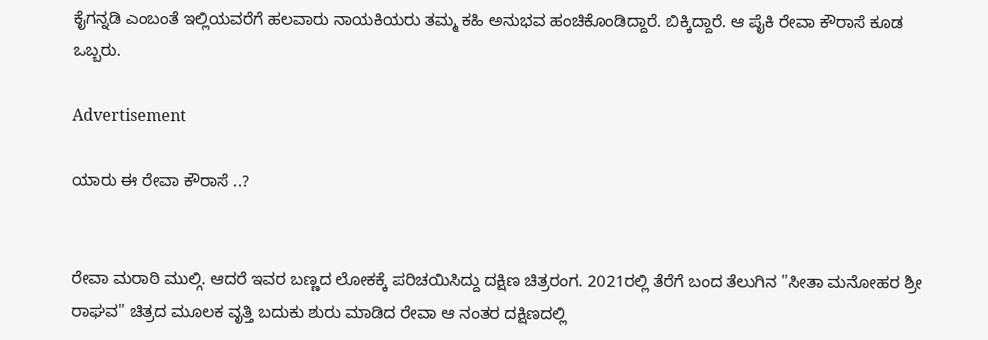ಕೈಗನ್ನಡಿ ಎಂಬಂತೆ ಇಲ್ಲಿಯವರೆಗೆ ಹಲವಾರು ನಾಯಕಿಯರು ತಮ್ಮ ಕಹಿ ಅನುಭವ ಹಂಚಿಕೊಂಡಿದ್ದಾರೆ. ಬಿಕ್ಕಿದ್ದಾರೆ. ಆ ಪೈಕಿ ರೇವಾ ಕೌರಾಸೆ ಕೂಡ ಒಬ್ಬರು.

Advertisement

ಯಾರು ಈ ರೇವಾ ಕೌರಾಸೆ ..?


ರೇವಾ ಮರಾಠಿ ಮುಲ್ಗಿ. ಆದರೆ ಇವರ ಬಣ್ಣದ ಲೋಕಕ್ಕೆ ಪರಿಚಯಿಸಿದ್ದು ದಕ್ಷಿಣ ಚಿತ್ರರಂಗ. 2021ರಲ್ಲಿ ತೆರೆಗೆ ಬಂದ ತೆಲುಗಿನ ''ಸೀತಾ ಮನೋಹರ ಶ್ರೀ ರಾಘವ'' ಚಿತ್ರದ ಮೂಲಕ ವೃತ್ತಿ ಬದುಕು ಶುರು ಮಾಡಿದ ರೇವಾ ಆ ನಂತರ ದಕ್ಷಿಣದಲ್ಲಿ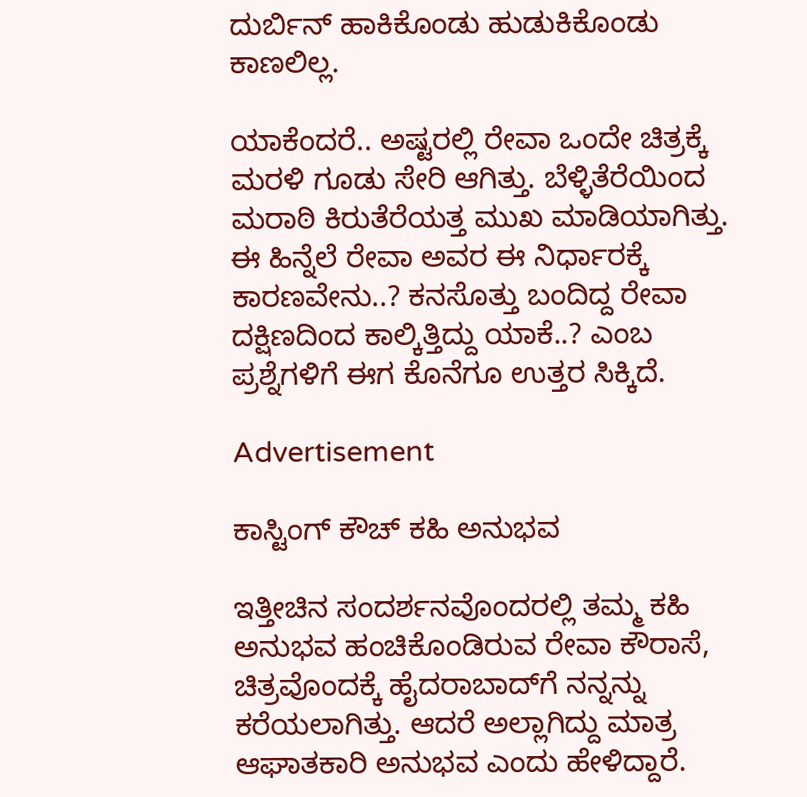ದುರ್ಬಿನ್ ಹಾಕಿಕೊಂಡು ಹುಡುಕಿಕೊಂಡು ಕಾಣಲಿಲ್ಲ.

ಯಾಕೆಂದರೆ.. ಅಷ್ಟರಲ್ಲಿ ರೇವಾ ಒಂದೇ ಚಿತ್ರಕ್ಕೆ ಮರಳಿ ಗೂಡು ಸೇರಿ ಆಗಿತ್ತು. ಬೆಳ್ಳಿತೆರೆಯಿಂದ ಮರಾಠಿ ಕಿರುತೆರೆಯತ್ತ ಮುಖ ಮಾಡಿಯಾಗಿತ್ತು. ಈ ಹಿನ್ನೆಲೆ ರೇವಾ ಅವರ ಈ ನಿರ್ಧಾರಕ್ಕೆ ಕಾರಣವೇನು..? ಕನಸೊತ್ತು ಬಂದಿದ್ದ ರೇವಾ ದಕ್ಷಿಣದಿಂದ ಕಾಲ್ಕಿತ್ತಿದ್ದು ಯಾಕೆ..? ಎಂಬ ಪ್ರಶ್ನೆಗಳಿಗೆ ಈಗ ಕೊನೆಗೂ ಉತ್ತರ ಸಿಕ್ಕಿದೆ.

Advertisement

ಕಾಸ್ಟಿಂಗ್ ಕೌಚ್ ಕಹಿ ಅನುಭವ

ಇತ್ತೀಚಿನ ಸಂದರ್ಶನವೊಂದರಲ್ಲಿ ತಮ್ಮ ಕಹಿ ಅನುಭವ ಹಂಚಿಕೊಂಡಿರುವ ರೇವಾ ಕೌರಾಸೆ, ಚಿತ್ರವೊಂದಕ್ಕೆ ಹೈದರಾಬಾದ್‌ಗೆ ನನ್ನನ್ನು ಕರೆಯಲಾಗಿತ್ತು. ಆದರೆ ಅಲ್ಲಾಗಿದ್ದು ಮಾತ್ರ ಆಘಾತಕಾರಿ ಅನುಭವ ಎಂದು ಹೇಳಿದ್ದಾರೆ.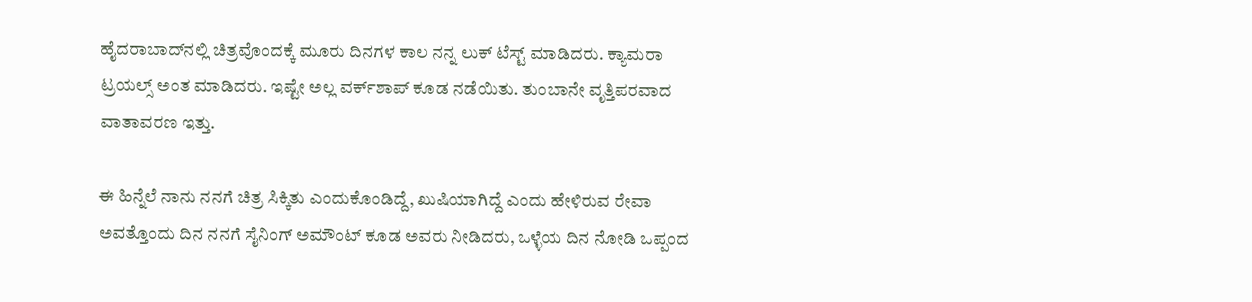ಹೈದರಾಬಾದ್‌ನಲ್ಲಿ ಚಿತ್ರವೊಂದಕ್ಕೆ ಮೂರು ದಿನಗಳ ಕಾಲ ನನ್ನ ಲುಕ್ ಟೆಸ್ಟ್ ಮಾಡಿದರು. ಕ್ಯಾಮರಾ ಟ್ರಯಲ್ಸ್‌ ಅಂತ ಮಾಡಿದರು. ಇಷ್ಟೇ ಅಲ್ಲ ವರ್ಕ್‌ಶಾಪ್ ಕೂಡ ನಡೆಯಿತು. ತುಂಬಾನೇ ವೃತ್ತಿಪರವಾದ ವಾತಾವರಣ ಇತ್ತು.

ಈ ಹಿನ್ನೆಲೆ ನಾನು ನನಗೆ ಚಿತ್ರ ಸಿಕ್ಕಿತು ಎಂದುಕೊಂಡಿದ್ದೆ, ಖುಷಿಯಾಗಿದ್ದೆ ಎಂದು ಹೇಳಿರುವ ರೇವಾ ಅವತ್ತೊಂದು ದಿನ ನನಗೆ ಸೈನಿಂಗ್ ಅಮೌಂಟ್ ಕೂಡ ಅವರು ನೀಡಿದರು, ಒಳ್ಳೆಯ ದಿನ ನೋಡಿ ಒಪ್ಪಂದ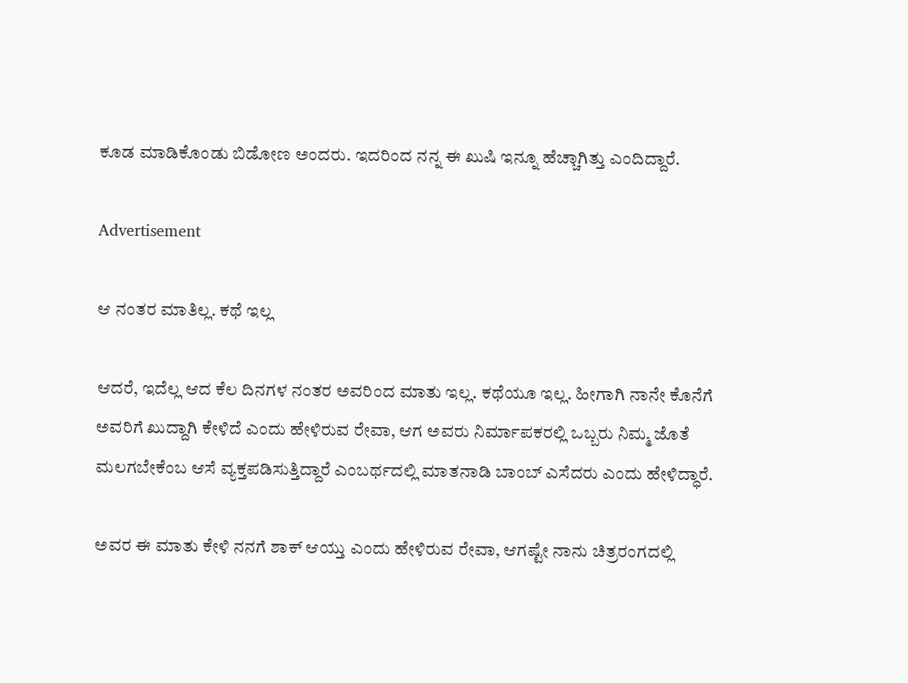ಕೂಡ ಮಾಡಿಕೊಂಡು ಬಿಡೋಣ ಅಂದರು. ಇದರಿಂದ ನನ್ನ ಈ ಖುಷಿ ಇನ್ನೂ ಹೆಚ್ಚಾಗಿತ್ತು ಎಂದಿದ್ದಾರೆ.

Advertisement

ಆ ನಂತರ ಮಾತಿಲ್ಲ. ಕಥೆ ಇಲ್ಲ

ಆದರೆ, ಇದೆಲ್ಲ ಆದ ಕೆಲ ದಿನಗಳ ನಂತರ ಅವರಿಂದ ಮಾತು ಇಲ್ಲ. ಕಥೆಯೂ ಇಲ್ಲ. ಹೀಗಾಗಿ ನಾನೇ ಕೊನೆಗೆ ಅವರಿಗೆ ಖುದ್ದಾಗಿ ಕೇಳಿದೆ ಎಂದು ಹೇಳಿರುವ ರೇವಾ, ಆಗ ಅವರು ನಿರ್ಮಾಪಕರಲ್ಲಿ ಒಬ್ಬರು ನಿಮ್ಮ ಜೊತೆ ಮಲಗಬೇಕೆಂಬ ಆಸೆ ವ್ಯಕ್ತಪಡಿಸುತ್ತಿದ್ದಾರೆ ಎಂಬರ್ಥದಲ್ಲಿ ಮಾತನಾಡಿ ಬಾಂಬ್ ಎಸೆದರು ಎಂದು ಹೇಳಿದ್ಧಾರೆ.

ಅವರ ಈ ಮಾತು ಕೇಳಿ ನನಗೆ ಶಾಕ್ ಆಯ್ತು ಎಂದು ಹೇಳಿರುವ ರೇವಾ, ಆಗಷ್ಟೇ ನಾನು ಚಿತ್ರರಂಗದಲ್ಲಿ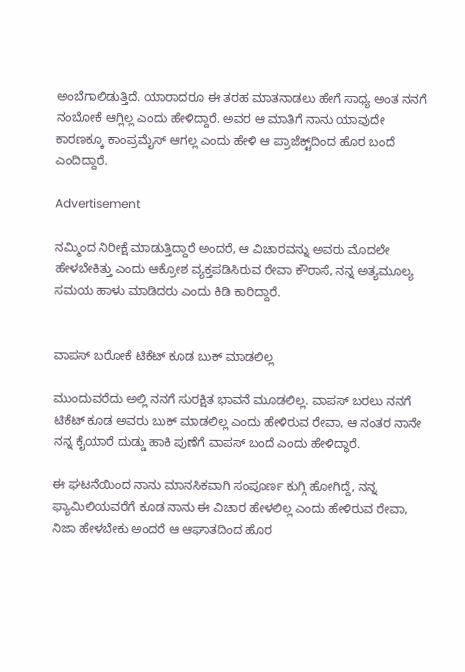ಅಂಬೆಗಾಲಿಡುತ್ತಿದೆ. ಯಾರಾದರೂ ಈ ತರಹ ಮಾತನಾಡಲು ಹೇಗೆ ಸಾಧ್ಯ ಅಂತ ನನಗೆ ನಂಬೋಕೆ ಆಗ್ಲಿಲ್ಲ ಎಂದು ಹೇಳಿದ್ದಾರೆ. ಅವರ ಆ ಮಾತಿಗೆ ನಾನು ಯಾವುದೇ ಕಾರಣಕ್ಕೂ ಕಾಂಪ್ರಮೈಸ್ ಆಗಲ್ಲ ಎಂದು ಹೇಳಿ ಆ ಪ್ರಾಜೆಕ್ಟ್‌ದಿಂದ ಹೊರ ಬಂದೆ ಎಂದಿದ್ದಾರೆ.

Advertisement

ನಮ್ಮಿಂದ ನಿರೀಕ್ಷೆ ಮಾಡುತ್ತಿದ್ದಾರೆ ಅಂದರೆ, ಆ ವಿಚಾರವನ್ನು ಅವರು ಮೊದಲೇ ಹೇಳಬೇಕಿತ್ತು ಎಂದು ಆಕ್ರೋಶ ವ್ಯಕ್ತಪಡಿಸಿರುವ ರೇವಾ ಕೌರಾಸೆ, ನನ್ನ ಅತ್ಯಮೂಲ್ಯ ಸಮಯ ಹಾಳು ಮಾಡಿದರು ಎಂದು ಕಿಡಿ ಕಾರಿದ್ದಾರೆ.


ವಾಪಸ್ ಬರೋಕೆ ಟಿಕೆಟ್ ಕೂಡ ಬುಕ್ ಮಾಡಲಿಲ್ಲ

ಮುಂದುವರೆದು ಅಲ್ಲಿ ನನಗೆ ಸುರಕ್ಷಿತ ಭಾವನೆ ಮೂಡಲಿಲ್ಲ. ವಾಪಸ್ ಬರಲು ನನಗೆ ಟಿಕೆಟ್ ಕೂಡ ಅವರು ಬುಕ್ ಮಾಡಲಿಲ್ಲ ಎಂದು ಹೇಳಿರುವ ರೇವಾ, ಆ ನಂತರ ನಾನೇ ನನ್ನ ಕೈಯಾರೆ ದುಡ್ಡು ಹಾಕಿ ಪುಣೆಗೆ ವಾಪಸ್ ಬಂದೆ ಎಂದು ಹೇಳಿದ್ಧಾರೆ.

ಈ ಘಟನೆಯಿಂದ ನಾನು ಮಾನಸಿಕವಾಗಿ ಸಂಪೂರ್ಣ ಕುಗ್ಗಿ ಹೋಗಿದ್ದೆ, ನನ್ನ ಫ್ಯಾಮಿಲಿಯವರೆಗೆ ಕೂಡ ನಾನು ಈ ವಿಚಾರ ಹೇಳಲಿಲ್ಲ ಎಂದು ಹೇಳಿರುವ ರೇವಾ, ನಿಜಾ ಹೇಳಬೇಕು ಅಂದರೆ ಆ ಆಘಾತದಿಂದ ಹೊರ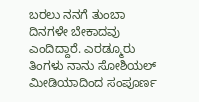ಬರಲು ನನಗೆ ತುಂಬಾ ದಿನಗಳೇ ಬೇಕಾದವು ಎಂದಿದ್ದಾರೆ. ಎರಡ್ಮೂರು ತಿಂಗಳು ನಾನು ಸೋಶಿಯಲ್ ಮೀಡಿಯಾದಿಂದ ಸಂಪೂರ್ಣ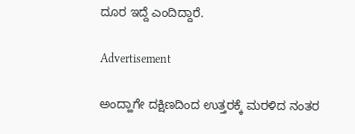ದೂರ ಇದ್ದೆ ಎಂದಿದ್ದಾರೆ.

Advertisement

ಅಂದ್ಹಾಗೇ ದಕ್ಷಿಣದಿಂದ ಉತ್ತರಕ್ಕೆ ಮರಳಿದ ನಂತರ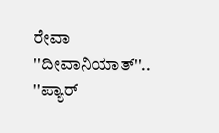ರೇವಾ ''ದೀವಾನಿಯಾತ್''.. ''ಪ್ಯಾರ್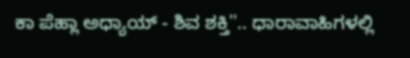ಕಾ ಪೆಹ್ಲಾ ಅಧ್ಯಾಯ್ - ಶಿವ ಶಕ್ತಿ''.. ಧಾರಾವಾಹಿಗಳಲ್ಲಿ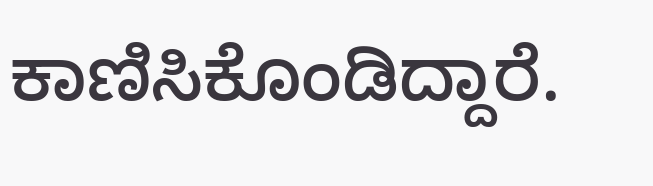ಕಾಣಿಸಿಕೊಂಡಿದ್ದಾರೆ.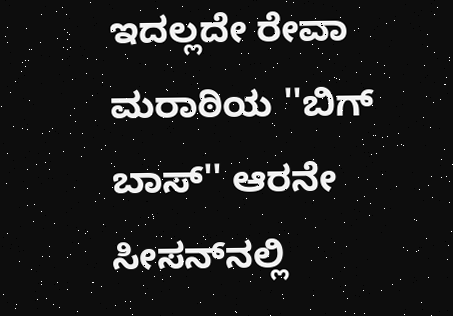ಇದಲ್ಲದೇ ರೇವಾ ಮರಾಠಿಯ ''ಬಿಗ್ ಬಾಸ್'' ಆರನೇ ಸೀಸನ್‌ನಲ್ಲಿ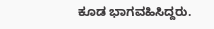ಕೂಡ ಭಾಗವಹಿಸಿದ್ದರು.